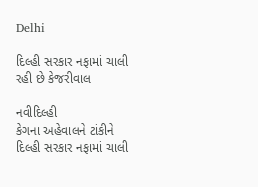Delhi

દિલ્હી સરકાર નફામાં ચાલી રહી છે કેજરીવાલ

નવીદિલ્હી
કેગના અહેવાલને ટાંકીને દિલ્હી સરકાર નફામાં ચાલી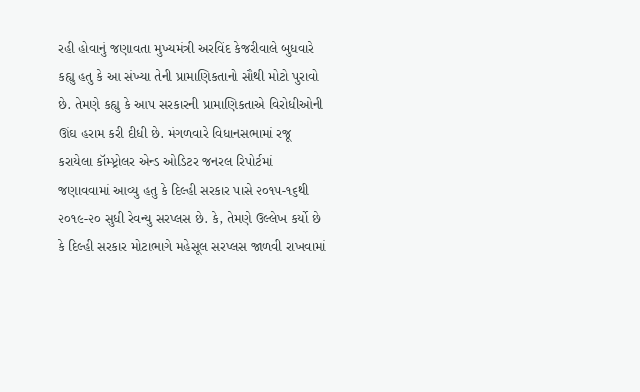રહી હોવાનું જણાવતા મુખ્યમંત્રી અરવિંદ કેજરીવાલે બુધવારે કહ્યુ હતુ કે આ સંખ્યા તેની પ્રામાણિકતાનો સૌથી મોટો પુરાવો છે. તેમણે કહ્યુ કે આપ સરકારની પ્રામાણિકતાએ વિરોધીઓની ઊંઘ હરામ કરી દીધી છે. મંગળવારે વિધાનસભામાં રજૂ કરાયેલા કૉમ્પ્ટ્રોલર એન્ડ ઓડિટર જનરલ રિપોર્ટમાં જણાવવામાં આવ્યુ હતુ કે દિલ્હી સરકાર પાસે ૨૦૧૫-૧૬થી ૨૦૧૯-૨૦ સુધી રેવન્યુ સરપ્લસ છે. કે, તેમણે ઉલ્લેખ કર્યો છે કે દિલ્હી સરકાર મોટાભાગે મહેસૂલ સરપ્લસ જાળવી રાખવામાં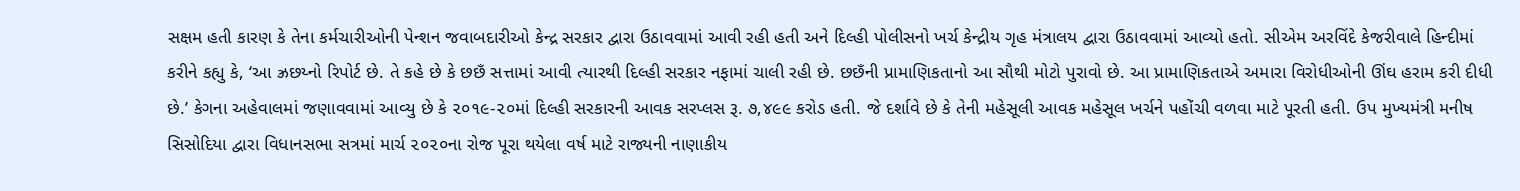સક્ષમ હતી કારણ કે તેના કર્મચારીઓની પેન્શન જવાબદારીઓ કેન્દ્ર સરકાર દ્વારા ઉઠાવવામાં આવી રહી હતી અને દિલ્હી પોલીસનો ખર્ચ કેન્દ્રીય ગૃહ મંત્રાલય દ્વારા ઉઠાવવામાં આવ્યો હતો. સીએમ અરવિંદે કેજરીવાલે હિન્દીમાં કરીને કહ્યુ કે, ‘આ ઝ્રછય્નો રિપોર્ટ છે. તે કહે છે કે છછઁ સત્તામાં આવી ત્યારથી દિલ્હી સરકાર નફામાં ચાલી રહી છે. છછઁની પ્રામાણિકતાનો આ સૌથી મોટો પુરાવો છે. આ પ્રામાણિકતાએ અમારા વિરોધીઓની ઊંઘ હરામ કરી દીધી છે.’ કેગના અહેવાલમાં જણાવવામાં આવ્યુ છે કે ૨૦૧૯-૨૦માં દિલ્હી સરકારની આવક સરપ્લસ રૂ. ૭,૪૯૯ કરોડ હતી. જે દર્શાવે છે કે તેની મહેસૂલી આવક મહેસૂલ ખર્ચને પહોંચી વળવા માટે પૂરતી હતી. ઉપ મુખ્યમંત્રી મનીષ સિસોદિયા દ્વારા વિધાનસભા સત્રમાં માર્ચ ૨૦૨૦ના રોજ પૂરા થયેલા વર્ષ માટે રાજ્યની નાણાકીય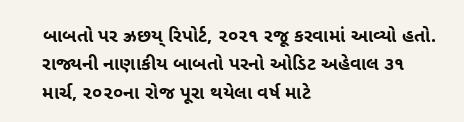બાબતો પર ઝ્રછય્ રિપોર્ટ, ૨૦૨૧ રજૂ કરવામાં આવ્યો હતો. રાજ્યની નાણાકીય બાબતો પરનો ઓડિટ અહેવાલ ૩૧ માર્ચ, ૨૦૨૦ના રોજ પૂરા થયેલા વર્ષ માટે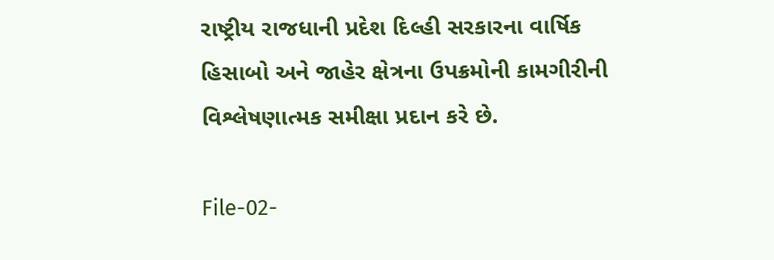રાષ્ટ્રીય રાજધાની પ્રદેશ દિલ્હી સરકારના વાર્ષિક હિસાબો અને જાહેર ક્ષેત્રના ઉપક્રમોની કામગીરીની વિશ્લેષણાત્મક સમીક્ષા પ્રદાન કરે છે.

File-02-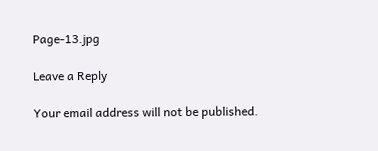Page-13.jpg

Leave a Reply

Your email address will not be published.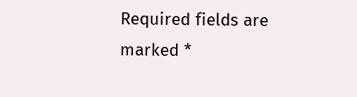Required fields are marked *